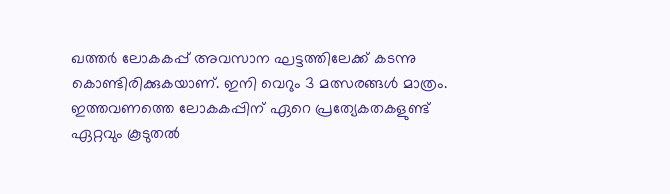ഖത്തർ ലോകകപ്പ് അവസാന ഘട്ടത്തിലേക്ക് കടന്നു കൊണ്ടിരിക്കുകയാണ്. ഇനി വെറും 3 മത്സരങ്ങൾ മാത്രം. ഇത്തവണത്തെ ലോകകപ്പിന് ഏറെ പ്രത്യേകതകളുണ്ട് ഏറ്റവും കൂടുതൽ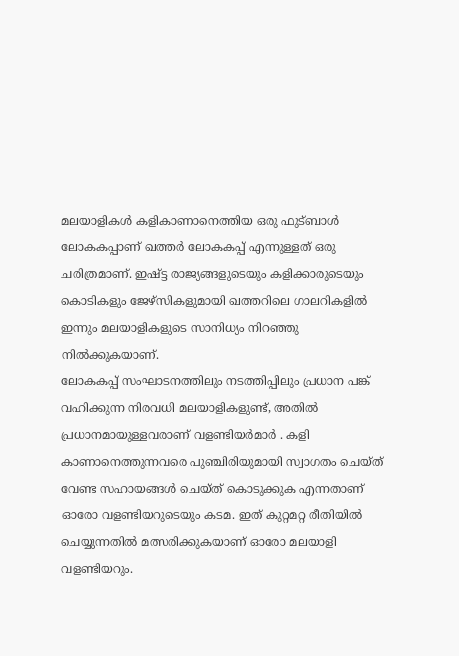മലയാളികൾ കളികാണാനെത്തിയ ഒരു ഫുട്ബാൾ ലോകകപ്പാണ് ഖത്തർ ലോകകപ്പ് എന്നുള്ളത് ഒരു ചരിത്രമാണ്. ഇഷ്ട്ട രാജ്യങ്ങളുടെയും കളിക്കാരുടെയും കൊടികളും ജേഴ്സികളുമായി ഖത്തറിലെ ഗാലറികളിൽ ഇന്നും മലയാളികളുടെ സാനിധ്യം നിറഞ്ഞു നിൽക്കുകയാണ്.
ലോകകപ്പ് സംഘാടനത്തിലും നടത്തിപ്പിലും പ്രധാന പങ്ക് വഹിക്കുന്ന നിരവധി മലയാളികളുണ്ട്, അതിൽ പ്രധാനമായുള്ളവരാണ് വളണ്ടിയർമാർ . കളി കാണാനെത്തുന്നവരെ പുഞ്ചിരിയുമായി സ്വാഗതം ചെയ്ത് വേണ്ട സഹായങ്ങൾ ചെയ്ത് കൊടുക്കുക എന്നതാണ് ഓരോ വളണ്ടിയറുടെയും കടമ. ഇത് കുറ്റമറ്റ രീതിയിൽ ചെയ്യുന്നതിൽ മത്സരിക്കുകയാണ് ഓരോ മലയാളി വളണ്ടിയറും.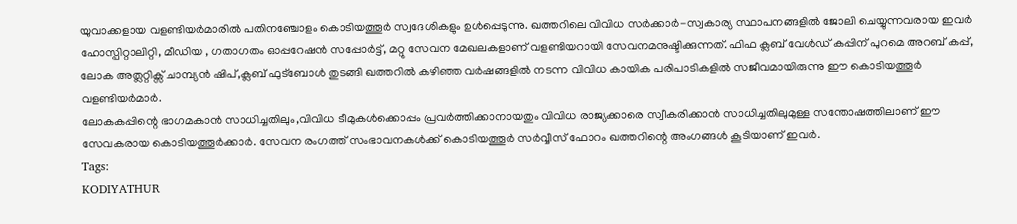യുവാക്കളായ വളണ്ടിയർമാരിൽ പതിനഞ്ചോളം കൊടിയത്തൂർ സ്വദേശികളും ഉൾപ്പെടുന്നു. ഖത്തറിലെ വിവിധ സർക്കാർ-സ്വകാര്യ സ്ഥാപനങ്ങളിൽ ജോലി ചെയ്യുന്നവരായ ഇവർ ഹോസ്പിറ്റാലിറ്റി, മീഡിയ , ഗതാഗതം ഓപ്പറേഷൻ സപ്പോർട്ട്, മറ്റു സേവന മേഖലകളാണ് വളണ്ടിയറായി സേവനമനുഷ്ടിക്കുന്നത്. ഫിഫ ക്ലബ് വേൾഡ് കപ്പിന് പുറമെ അറബ് കപ്പ്, ലോക അത്ലറ്റിക്സ് ചാമ്പ്യൻ ഷിപ്,ക്ലബ് ഫുട്ബോൾ തുടങ്ങി ഖത്തറിൽ കഴിഞ്ഞ വർഷങ്ങളിൽ നടന്ന വിവിധ കായിക പരിപാടികളിൽ സജീവമായിരുന്നു ഈ കൊടിയത്തൂർ വളണ്ടിയർമാർ.
ലോകകപ്പിന്റെ ഭാഗമകാൻ സാധിച്ചതിലും,വിവിധ ടീമുകൾക്കൊപ്പം പ്രവർത്തിക്കാനായതും വിവിധ രാജ്യക്കാരെ സ്വീകരിക്കാൻ സാധിച്ചതിലുമുള്ള സന്തോഷത്തിലാണ് ഈ സേവകരായ കൊടിയത്തൂർക്കാർ. സേവന രംഗത്ത് സംഭാവനകൾക്ക് കൊടിയത്തൂർ സർവ്വീസ് ഫോറം ഖത്തറിന്റെ അംഗങ്ങൾ കൂടിയാണ് ഇവർ.
Tags:
KODIYATHUR